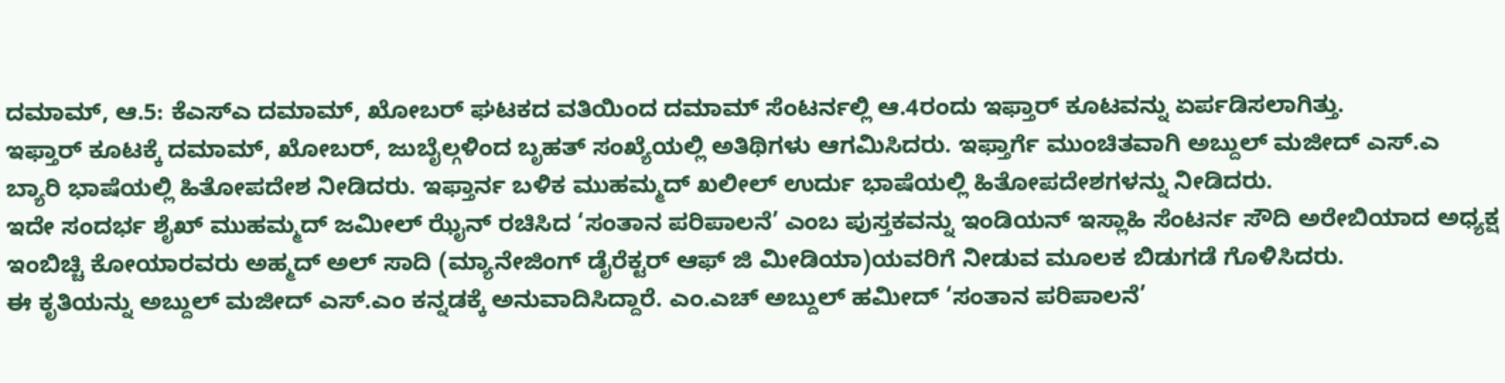ದಮಾಮ್, ಆ.5: ಕೆಎಸ್ಎ ದಮಾಮ್, ಖೋಬರ್ ಘಟಕದ ವತಿಯಿಂದ ದಮಾಮ್ ಸೆಂಟರ್ನಲ್ಲಿ ಆ.4ರಂದು ಇಫ್ತಾರ್ ಕೂಟವನ್ನು ಏರ್ಪಡಿಸಲಾಗಿತ್ತು.
ಇಫ್ತಾರ್ ಕೂಟಕ್ಕೆ ದಮಾಮ್, ಖೋಬರ್, ಜುಬೈಲ್ಗಳಿಂದ ಬೃಹತ್ ಸಂಖ್ಯೆಯಲ್ಲಿ ಅತಿಥಿಗಳು ಆಗಮಿಸಿದರು. ಇಫ್ತಾರ್ಗೆ ಮುಂಚಿತವಾಗಿ ಅಬ್ದುಲ್ ಮಜೀದ್ ಎಸ್.ಎ ಬ್ಯಾರಿ ಭಾಷೆಯಲ್ಲಿ ಹಿತೋಪದೇಶ ನೀಡಿದರು. ಇಫ್ತಾರ್ನ ಬಳಿಕ ಮುಹಮ್ಮದ್ ಖಲೀಲ್ ಉರ್ದು ಭಾಷೆಯಲ್ಲಿ ಹಿತೋಪದೇಶಗಳನ್ನು ನೀಡಿದರು.
ಇದೇ ಸಂದರ್ಭ ಶೈಖ್ ಮುಹಮ್ಮದ್ ಜಮೀಲ್ ಝೈನ್ ರಚಿಸಿದ ‘ಸಂತಾನ ಪರಿಪಾಲನೆ’ ಎಂಬ ಪುಸ್ತಕವನ್ನು ಇಂಡಿಯನ್ ಇಸ್ಲಾಹಿ ಸೆಂಟರ್ನ ಸೌದಿ ಅರೇಬಿಯಾದ ಅಧ್ಯಕ್ಷ ಇಂಬಿಚ್ಚಿ ಕೋಯಾರವರು ಅಹ್ಮದ್ ಅಲ್ ಸಾದಿ (ಮ್ಯಾನೇಜಿಂಗ್ ಡೈರೆಕ್ಟರ್ ಆಫ್ ಜಿ ಮೀಡಿಯಾ)ಯವರಿಗೆ ನೀಡುವ ಮೂಲಕ ಬಿಡುಗಡೆ ಗೊಳಿಸಿದರು.
ಈ ಕೃತಿಯನ್ನು ಅಬ್ದುಲ್ ಮಜೀದ್ ಎಸ್.ಎಂ ಕನ್ನಡಕ್ಕೆ ಅನುವಾದಿಸಿದ್ದಾರೆ. ಎಂ.ಎಚ್ ಅಬ್ದುಲ್ ಹಮೀದ್ ‘ಸಂತಾನ ಪರಿಪಾಲನೆ’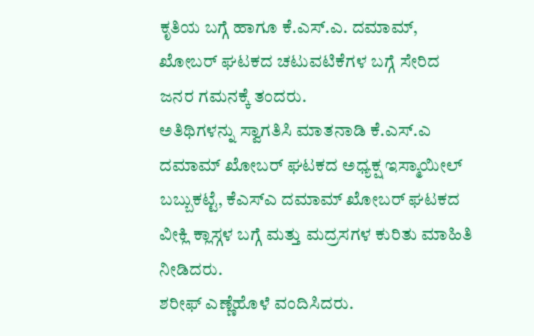ಕೃತಿಯ ಬಗ್ಗೆ ಹಾಗೂ ಕೆ.ಎಸ್.ಎ. ದಮಾಮ್, ಖೋಬರ್ ಘಟಕದ ಚಟುವಟಿಕೆಗಳ ಬಗ್ಗೆ ಸೇರಿದ ಜನರ ಗಮನಕ್ಕೆ ತಂದರು.
ಅತಿಥಿಗಳನ್ನು ಸ್ವಾಗತಿಸಿ ಮಾತನಾಡಿ ಕೆ.ಎಸ್.ಎ ದಮಾಮ್ ಖೋಬರ್ ಘಟಕದ ಅಧ್ಯಕ್ಷ ಇಸ್ಮಾಯೀಲ್ ಬಬ್ಬುಕಟ್ಟೆ, ಕೆಎಸ್ಎ ದಮಾಮ್ ಖೋಬರ್ ಘಟಕದ ವೀಕ್ಲಿ ಕ್ಲಾಸ್ಗಳ ಬಗ್ಗೆ ಮತ್ತು ಮದ್ರಸಗಳ ಕುರಿತು ಮಾಹಿತಿ ನೀಡಿದರು.
ಶರೀಫ್ ಎಣ್ಣೆಹೊಳೆ ವಂದಿಸಿದರು.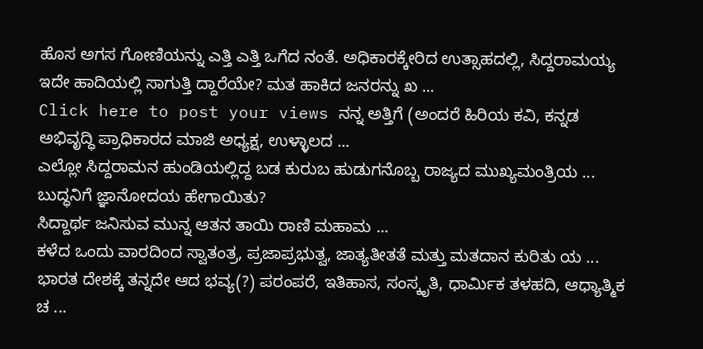ಹೊಸ ಅಗಸ ಗೋಣಿಯನ್ನು ಎತ್ತಿ ಎತ್ತಿ ಒಗೆದ ನಂತೆ. ಅಧಿಕಾರಕ್ಕೇರಿದ ಉತ್ಸಾಹದಲ್ಲಿ, ಸಿದ್ದರಾಮಯ್ಯ ಇದೇ ಹಾದಿಯಲ್ಲಿ ಸಾಗುತ್ತಿ ದ್ದಾರೆಯೇ? ಮತ ಹಾಕಿದ ಜನರನ್ನು ಖ ...
Click here to post your views ನನ್ನ ಅತ್ತಿಗೆ (ಅಂದರೆ ಹಿರಿಯ ಕವಿ, ಕನ್ನಡ ಅಭಿವೃದ್ಧಿ ಪ್ರಾಧಿಕಾರದ ಮಾಜಿ ಅಧ್ಯಕ್ಷ, ಉಳ್ಳಾಲದ ...
ಎಲ್ಲೋ ಸಿದ್ದರಾಮನ ಹುಂಡಿಯಲ್ಲಿದ್ದ ಬಡ ಕುರುಬ ಹುಡುಗನೊಬ್ಬ ರಾಜ್ಯದ ಮುಖ್ಯಮಂತ್ರಿಯ ...
ಬುದ್ಧನಿಗೆ ಜ್ಞಾನೋದಯ ಹೇಗಾಯಿತು?
ಸಿದ್ದಾರ್ಥ ಜನಿಸುವ ಮುನ್ನ ಆತನ ತಾಯಿ ರಾಣಿ ಮಹಾಮ ...
ಕಳೆದ ಒಂದು ವಾರದಿಂದ ಸ್ವಾತಂತ್ರ, ಪ್ರಜಾಪ್ರಭುತ್ವ, ಜಾತ್ಯತೀತತೆ ಮತ್ತು ಮತದಾನ ಕುರಿತು ಯ ...
ಭಾರತ ದೇಶಕ್ಕೆ ತನ್ನದೇ ಆದ ಭವ್ಯ(?) ಪರಂಪರೆ, ಇತಿಹಾಸ, ಸಂಸ್ಕೃತಿ, ಧಾರ್ಮಿಕ ತಳಹದಿ, ಆಧ್ಯಾತ್ಮಿಕ ಚ ...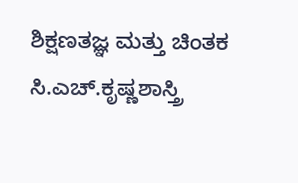ಶಿಕ್ಷಣತಜ್ಞ ಮತ್ತು ಚಿಂತಕ ಸಿ.ಎಚ್.ಕೃಷ್ಣಶಾಸ್ತ್ರಿ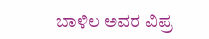ಬಾಳಿಲ ಅವರ ವಿಪ್ರ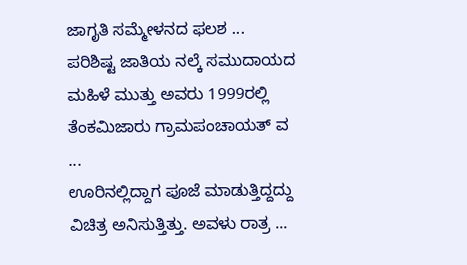ಜಾಗೃತಿ ಸಮ್ಮೇಳನದ ಫಲಶ ...
ಪರಿಶಿಷ್ಟ ಜಾತಿಯ ನಲ್ಕೆ ಸಮುದಾಯದ ಮಹಿಳೆ ಮುತ್ತು ಅವರು 1999ರಲ್ಲಿ ತೆಂಕಮಿಜಾರು ಗ್ರಾಮಪಂಚಾಯತ್ ವ ...
ಊರಿನಲ್ಲಿದ್ದಾಗ ಪೂಜೆ ಮಾಡುತ್ತಿದ್ದದ್ದು ವಿಚಿತ್ರ ಅನಿಸುತ್ತಿತ್ತು. ಅವಳು ರಾತ್ರ ...